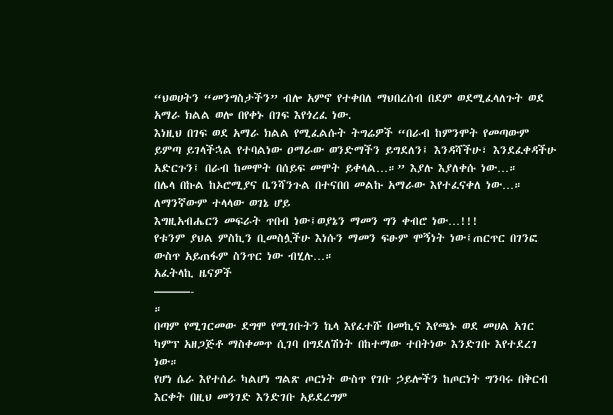“ህወሀትን “መንግስታችን” ብሎ አምኖ የተቀበለ ማህበረሰብ በደም ወደሚፈላለጉት ወደ አማራ ክልል ወሎ በየቀኑ በገፍ እየጎረፈ ነው.
እነዚህ በገፍ ወደ አማራ ክልል የሚፈልሱት ትግሬዎች “በራብ ከምንሞት የመጣውም ይምጣ ይገላችኋል የተባልነው ዐማራው ወንድማችን ይግደለን፤ እንዳሻችሁ፣ እንደፈቀዳችሁ አድርጉን፤ በራብ ከመሞት በሰይፍ መሞት ይቀላል…።” እያሉ እያለቀሱ ነው…።
በሌላ በኩል ከኦሮሚያና ቤንሻንጉል በተናበበ መልኩ አማራው እየተፈናቀለ ነው…።
ለማንኛውም ተላላው ወገኔ ሆይ
እግዚአብሔርን መፍራት ጥበብ ነው፤ወያኔን ማመን ግን ቀብሮ ነው…!!!
የቱንም ያህል ምስኪን ቢመስሏችሁ እነሱን ማመን ፍፁም ሞኝነት ነው፤ጠርጥር በገንፎ ውስጥ አይጠፋም ስንጥር ነው ብሂሉ…።
አፈትላኪ ዜናዎች
———-
።
በጣም የሚገርመው ደግሞ የሚገቡትን ኬላ እየፈተሹ በመኪና እየጫኑ ወደ መሀል አገር ካምፕ አዘጋጅቶ ማስቀመጥ ሲገባ በግደለሽነት በከተማው ተበትነው እንድገቡ እየተደረገ ነው።
የሆነ ሴራ እየተሰራ ካልሆነ ግልጽ ጦርነት ውስጥ የገቡ ኃይሎችን ከጦርነት ግንባሩ በቅርብ እርቀት በዚህ መንገድ እንድገቡ አይደረግም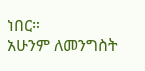ነበር።
አሁንም ለመንግስት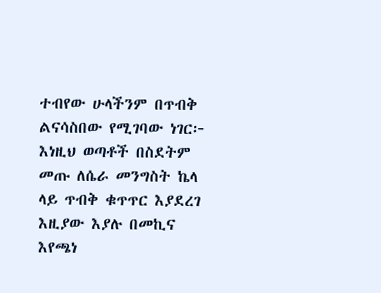ተብየው ሁላችንም በጥብቅ ልናሳስበው የሚገባው ነገር፦
እነዚህ ወጣቶች በስደትም መጡ ለሴራ መንግስት ኬላ ላይ ጥብቅ ቁጥጥር እያደረገ እዚያው እያሉ በመኪና እየጫነ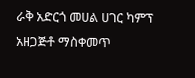ራቅ አድርጎ መሀል ሀገር ካምፕ አዘጋጅቶ ማስቀመጥ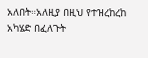አለበት።አለዚያ በዚህ የተዝረከረከ አካሄድ በፈለጉት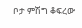ቦታ ምሽግ ቆፍረው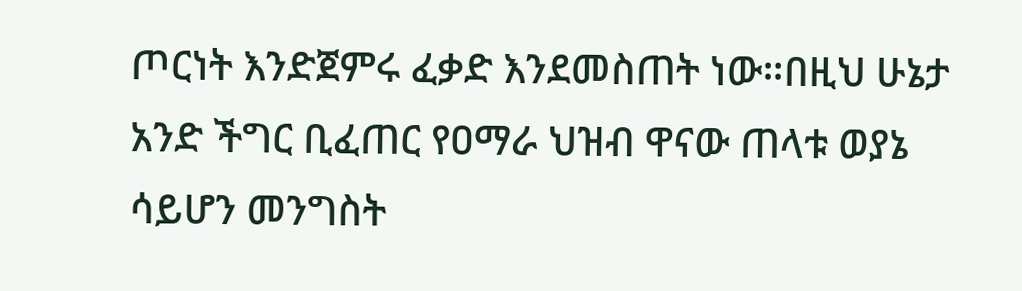ጦርነት እንድጀምሩ ፈቃድ እንደመስጠት ነው።በዚህ ሁኔታ አንድ ችግር ቢፈጠር የዐማራ ህዝብ ዋናው ጠላቱ ወያኔ ሳይሆን መንግስት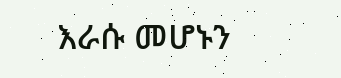እራሱ መሆኑን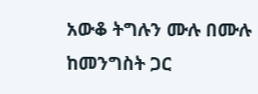አውቆ ትግሉን ሙሉ በሙሉ ከመንግስት ጋር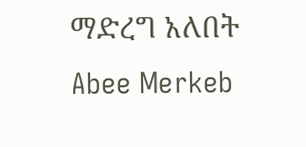ማድረግ አለበት
Abee Merkeb